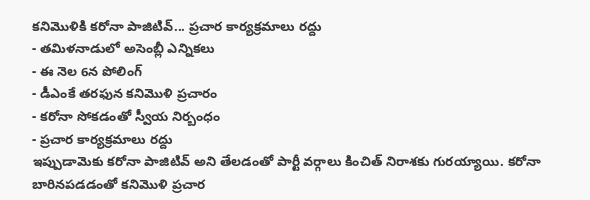కనిమొళికి కరోనా పాజిటివ్... ప్రచార కార్యక్రమాలు రద్దు
- తమిళనాడులో అసెంబ్లీ ఎన్నికలు
- ఈ నెల 6న పోలింగ్
- డీఎంకే తరఫున కనిమొళి ప్రచారం
- కరోనా సోకడంతో స్వీయ నిర్బంధం
- ప్రచార కార్యక్రమాలు రద్దు
ఇప్పుడామెకు కరోనా పాజిటివ్ అని తేలడంతో పార్టీ వర్గాలు కించిత్ నిరాశకు గురయ్యాయి. కరోనా బారినపడడంతో కనిమొళి ప్రచార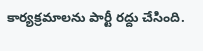కార్యక్రమాలను పార్టీ రద్దు చేసింది.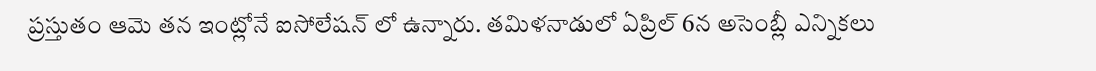ప్రస్తుతం ఆమె తన ఇంట్లోనే ఐసోలేషన్ లో ఉన్నారు. తమిళనాడులో ఏప్రిల్ 6న అసెంబ్లీ ఎన్నికలు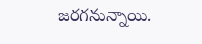జరగనున్నాయి.